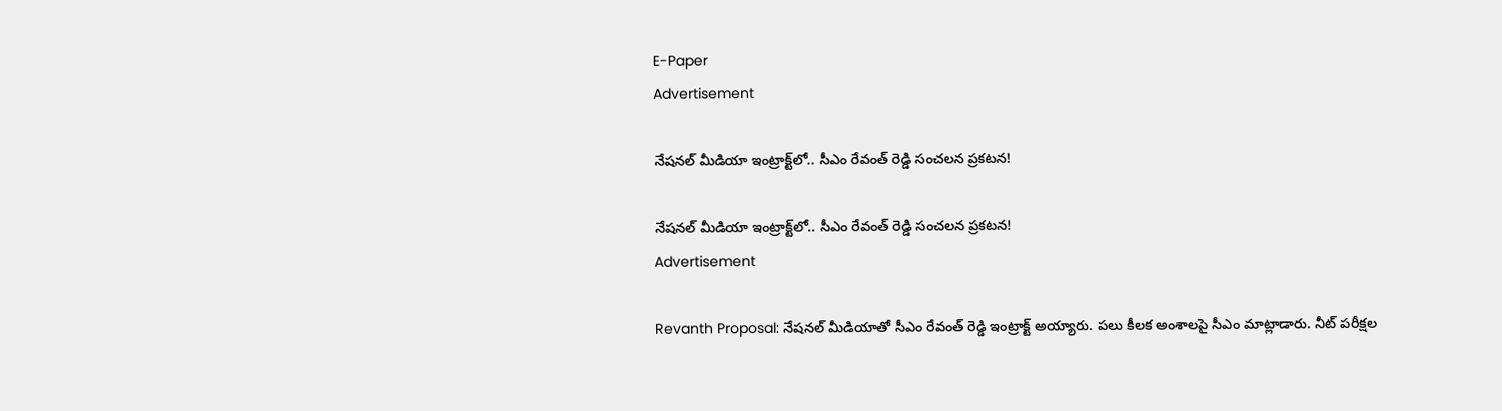E-Paper
Advertisement

నేషనల్ మీడియా ఇంట్రాక్ట్‌లో.. సీఎం రేవంత్ రెడ్డి సంచలన ప్రకటన!

నేషనల్ మీడియా ఇంట్రాక్ట్‌లో.. సీఎం రేవంత్ రెడ్డి సంచలన ప్రకటన!
Advertisement

Revanth Proposal: నేషనల్ మీడియాతో సీఎం రేవంత్ రెడ్డి ఇంట్రాక్ట్ అయ్యారు. పలు కీలక అంశాలపై సీఎం మాట్లాడారు. నీట్ పరీక్షల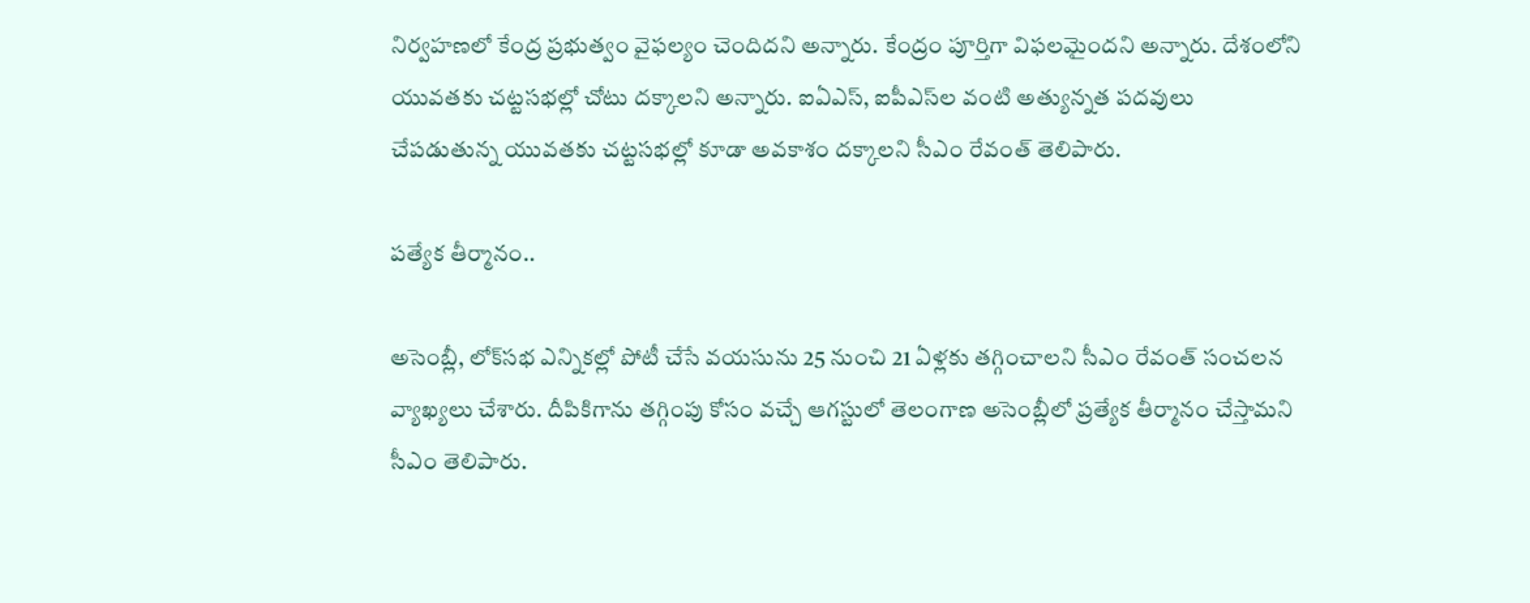నిర్వహణలో కేంద్ర ప్రభుత్వం వైఫల్యం చెందిదని అన్నారు. కేంద్రం పూర్తిగా విఫలమైందని అన్నారు. దేశంలోని యువతకు చట్టసభల్లో చోటు దక్కాలని అన్నారు. ఐఏఎస్, ఐపీఎస్‌ల వంటి అత్యున్నత పదవులు చేపడుతున్న యువతకు చట్టసభల్లో కూడా అవకాశం దక్కాలని సీఎం రేవంత్ తెలిపారు.

పత్యేక తీర్మానం..

అసెంబ్లీ, లోక్‌సభ ఎన్నికల్లో పోటీ చేసే వయసును 25 నుంచి 21 ఏళ్లకు తగ్గించాలని సీఎం రేవంత్ సంచలన వ్యాఖ్యలు చేశారు. దీపికిగాను తగ్గింపు కోసం వచ్చే ఆగస్టులో తెలంగాణ అసెంబ్లీలో ప్రత్యేక తీర్మానం చేస్తామని సీఎం తెలిపారు.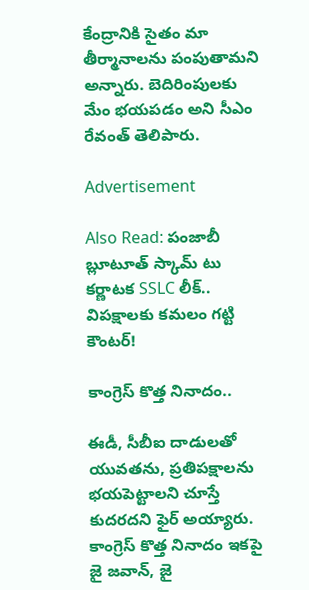కేంద్రానికి సైతం మా తీర్మానాలను పంపుతామని అన్నారు. బెదిరింపులకు మేం భయపడం అని సీఎం రేవంత్ తెలిపారు.

Advertisement

Also Read: పంజాబీ బ్లూటూత్ స్కామ్ టు కర్ణాటక SSLC లీక్.. విపక్షాలకు కమలం గట్టి కౌంటర్!

కాంగ్రెస్ కొత్త నినాదం..

ఈడీ, సీబీఐ దాడులతో యువతను, ప్రతిపక్షాలను భయపెట్టాలని చూస్తే కుదరదని ఫైర్ అయ్యారు. కాంగ్రెస్ కొత్త నినాదం ఇకపై జై జవాన్, జై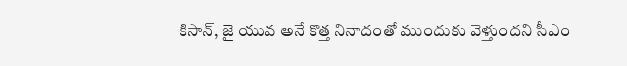కిసాన్, జై యువ అనే కొత్త నినాదంతో ముందుకు వెళ్తుందని సీఎం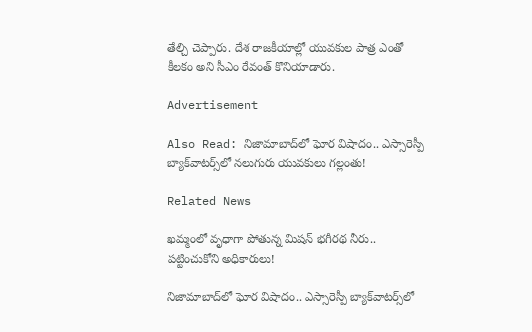తేల్చి చెప్పారు. దేశ రాజకీయాల్లో యువకుల పాత్ర ఎంతో కీలకం అని సీఎం రేవంత్ కొనియాడారు.

Advertisement

Also Read: నిజామాబాద్‌లో ఘోర విషాదం.. ఎస్సారెస్పీ బ్యాక్‌వాటర్స్‌లో నలుగురు యువకులు గల్లంతు!

Related News

ఖమ్మంలో వృధాగా పోతున్న మిషన్ భగీరథ నీరు.. పట్టించుకోని అధికారులు!

నిజామాబాద్‌లో ఘోర విషాదం.. ఎస్సారెస్పీ బ్యాక్‌వాటర్స్‌లో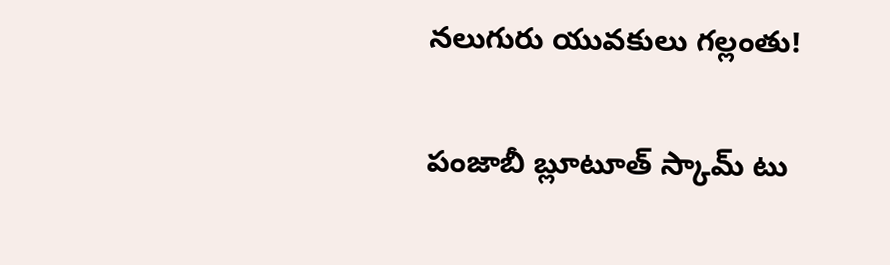నలుగురు యువకులు గల్లంతు!

పంజాబీ బ్లూటూత్ స్కామ్ టు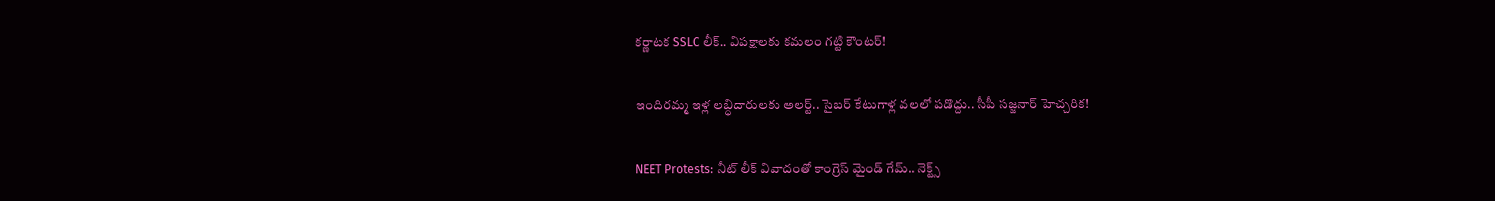కర్ణాటక SSLC లీక్.. విపక్షాలకు కమలం గట్టి కౌంటర్!

ఇందిరమ్మ ఇళ్ల లబ్ధిదారులకు అలర్ట్.. సైబర్ కేటుగాళ్ల వలలో పడొద్దు.. సీపీ సజ్జనార్ హెచ్చరిక!

NEET Protests: నీట్ లీక్ వివాదంతో కాంగ్రెస్ మైండ్ గేమ్.. నెక్ట్స్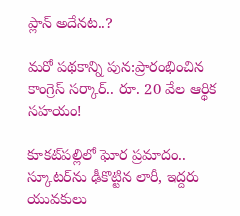ప్లాన్ అదేనట..?

మరో పథకాన్ని పున:ప్రారంభించిన కాంగ్రెస్ సర్కార్.. రూ. 20 వేల ఆర్థిక సహయం!

కూకట్‌పల్లిలో ఘోర ప్రమాదం.. స్కూటర్‌ను ఢీకొట్టిన లారీ, ఇద్దరు యువకులు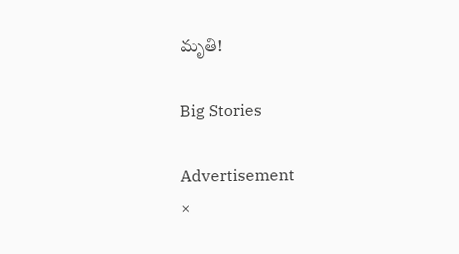మృతి!

Big Stories

Advertisement
×